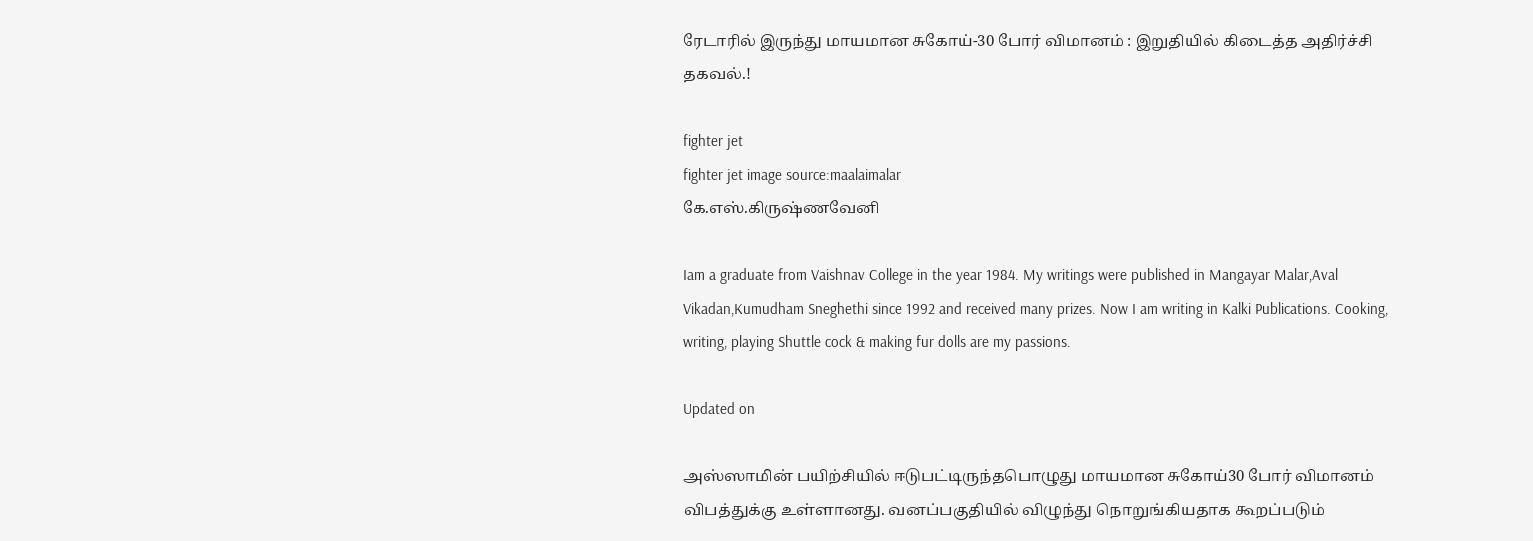ரேடாரில் இருந்து மாயமான சுகோய்-30 போர் விமானம் : இறுதியில் கிடைத்த அதிர்ச்சி தகவல்.!

fighter jet
fighter jet image source:maalaimalar
கே.எஸ்.கிருஷ்ணவேனி

Iam a graduate from Vaishnav College in the year 1984. My writings were published in Mangayar Malar,Aval Vikadan,Kumudham Sneghethi since 1992 and received many prizes. Now I am writing in Kalki Publications. Cooking, writing, playing Shuttle cock & making fur dolls are my passions.

Updated on

அஸ்ஸாமின் பயிற்சியில் ஈடுபட்டிருந்தபொழுது மாயமான சுகோய்30 போர் விமானம் விபத்துக்கு உள்ளானது. வனப்பகுதியில் விழுந்து நொறுங்கியதாக கூறப்படும்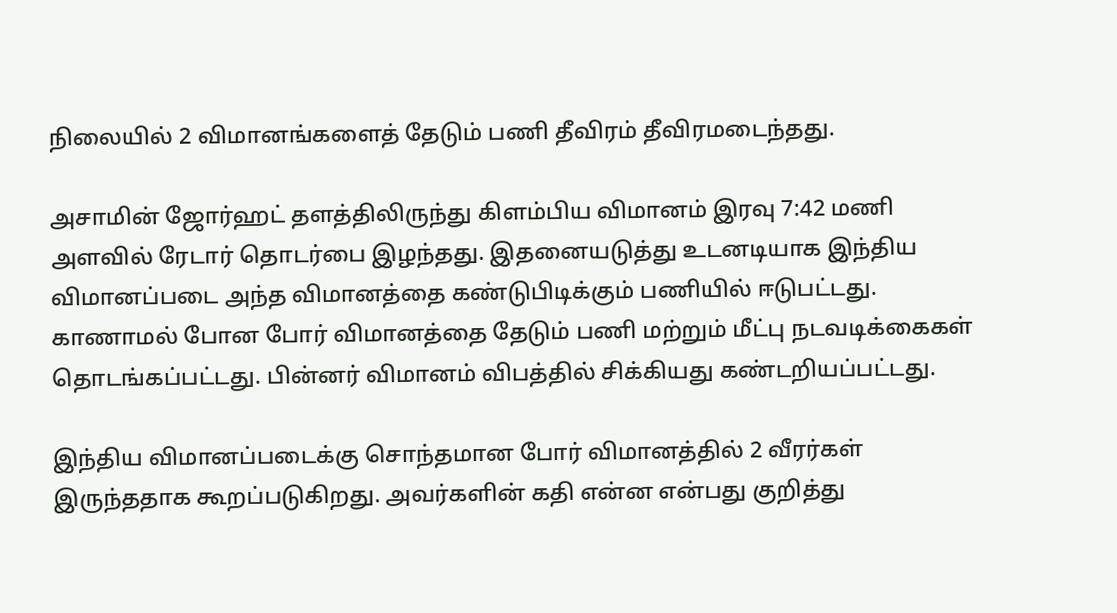நிலையில் 2 விமானங்களைத் தேடும் பணி தீவிரம் தீவிரமடைந்தது.

அசாமின் ஜோர்ஹட் தளத்திலிருந்து கிளம்பிய விமானம் இரவு 7:42 மணி அளவில் ரேடார் தொடர்பை இழந்தது. இதனையடுத்து உடனடியாக இந்திய விமானப்படை அந்த விமானத்தை கண்டுபிடிக்கும் பணியில் ஈடுபட்டது. காணாமல் போன போர் விமானத்தை தேடும் பணி மற்றும் மீட்பு நடவடிக்கைகள் தொடங்கப்பட்டது. பின்னர் விமானம் விபத்தில் சிக்கியது கண்டறியப்பட்டது.

இந்திய விமானப்படைக்கு சொந்தமான போர் விமானத்தில் 2 வீரர்கள் இருந்ததாக கூறப்படுகிறது. அவர்களின் கதி என்ன என்பது குறித்து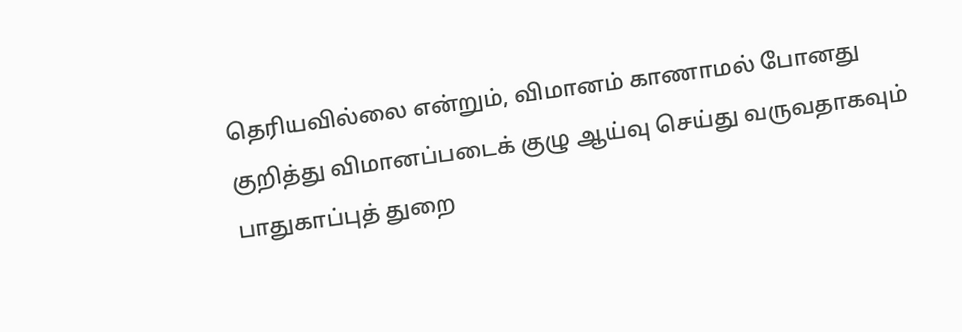தெரியவில்லை என்றும், விமானம் காணாமல் போனது குறித்து விமானப்படைக் குழு ஆய்வு செய்து வருவதாகவும் பாதுகாப்புத் துறை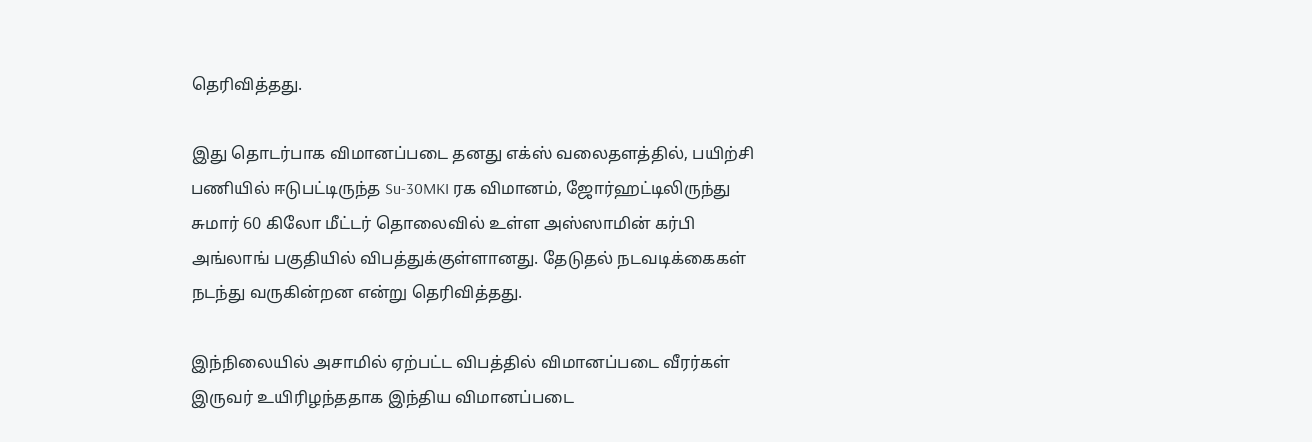தெரிவித்தது.

இது தொடர்பாக விமானப்படை தனது எக்ஸ் வலைதளத்தில், பயிற்சி பணியில் ஈடுபட்டிருந்த Su-30MKI ரக விமானம், ஜோர்ஹட்டிலிருந்து சுமார் 60 கிலோ மீட்டர் தொலைவில் உள்ள அஸ்ஸாமின் கர்பி அங்லாங் பகுதியில் விபத்துக்குள்ளானது. தேடுதல் நடவடிக்கைகள் நடந்து வருகின்றன என்று தெரிவித்தது.

இந்நிலையில் அசாமில் ஏற்பட்ட விபத்தில் விமானப்படை வீரர்கள் இருவர் உயிரிழந்ததாக இந்திய விமானப்படை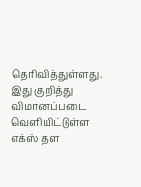தெரிவித்துள்ளது. இது குறித்து விமானப்படை வெளியிட்டுள்ள எக்ஸ் தள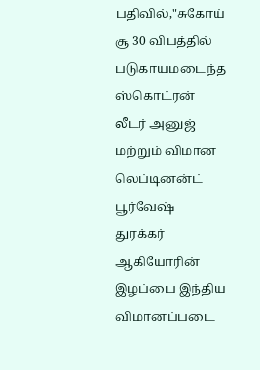பதிவில்,"சுகோய் சூ 30 விபத்தில் படுகாயமடைந்த ஸ்கொட்ரன் லீடர் அனுஜ் மற்றும் விமான லெப்டினன்ட் பூர்வேஷ் துரக்கர் ஆகியோரின் இழப்பை இந்திய விமானப்படை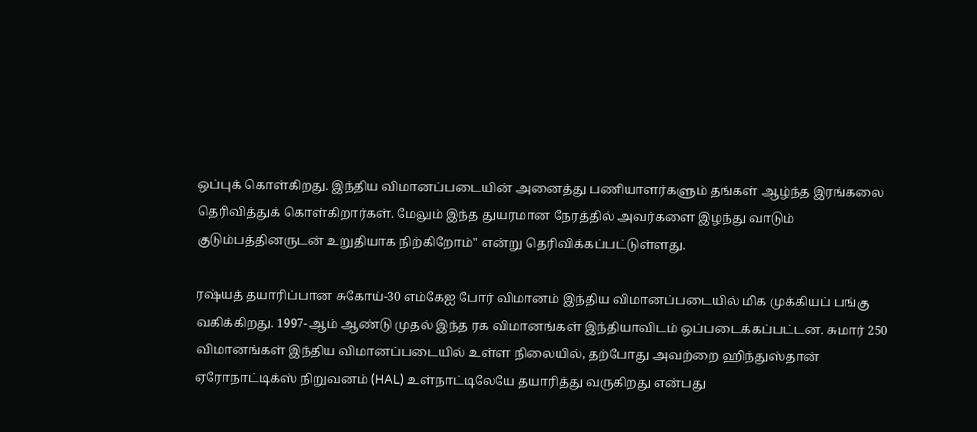ஒப்புக் கொள்கிறது. இந்திய விமானப்படையின் அனைத்து பணியாளர்களும் தங்கள் ஆழ்ந்த இரங்கலை தெரிவித்துக் கொள்கிறார்கள். மேலும் இந்த துயரமான நேரத்தில் அவர்களை இழந்து வாடும் குடும்பத்தினருடன் உறுதியாக நிற்கிறோம்" என்று தெரிவிக்கப்பட்டுள்ளது.

ரஷ்யத் தயாரிப்பான சுகோய்-30 எம்கேஐ போர் விமானம் இந்திய விமானப்படையில் மிக முக்கியப் பங்கு வகிக்கிறது. 1997-ஆம் ஆண்டு முதல் இந்த ரக விமானங்கள் இந்தியாவிடம் ஒப்படைக்கப்பட்டன. சுமார் 250 விமானங்கள் இந்திய விமானப்படையில் உள்ள நிலையில், தற்போது அவற்றை ஹிந்துஸ்தான் ஏரோநாட்டிக்ஸ் நிறுவனம் (HAL) உள்நாட்டிலேயே தயாரித்து வருகிறது என்பது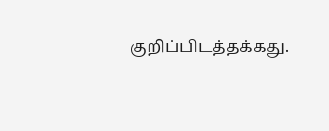குறிப்பிடத்தக்கது.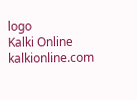logo
Kalki Online
kalkionline.com